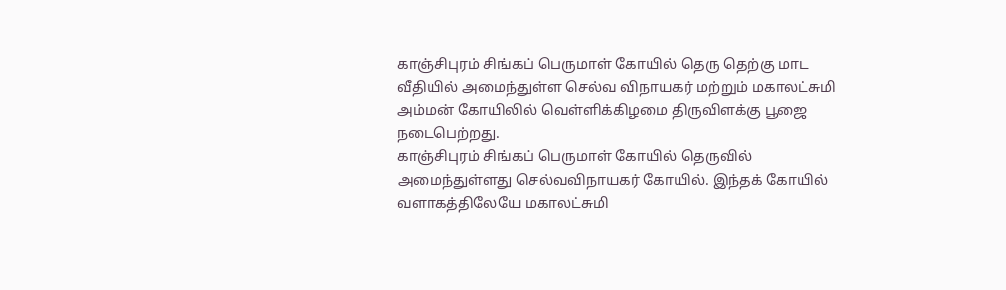காஞ்சிபுரம் சிங்கப் பெருமாள் கோயில் தெரு தெற்கு மாட வீதியில் அமைந்துள்ள செல்வ விநாயகர் மற்றும் மகாலட்சுமி அம்மன் கோயிலில் வெள்ளிக்கிழமை திருவிளக்கு பூஜை நடைபெற்றது.
காஞ்சிபுரம் சிங்கப் பெருமாள் கோயில் தெருவில் அமைந்துள்ளது செல்வவிநாயகர் கோயில். இந்தக் கோயில் வளாகத்திலேயே மகாலட்சுமி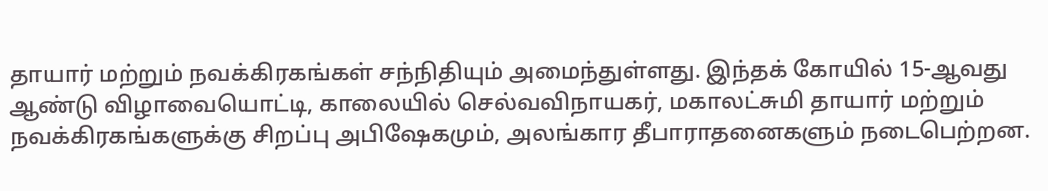தாயார் மற்றும் நவக்கிரகங்கள் சந்நிதியும் அமைந்துள்ளது. இந்தக் கோயில் 15-ஆவது ஆண்டு விழாவையொட்டி, காலையில் செல்வவிநாயகர், மகாலட்சுமி தாயார் மற்றும் நவக்கிரகங்களுக்கு சிறப்பு அபிஷேகமும், அலங்கார தீபாராதனைகளும் நடைபெற்றன.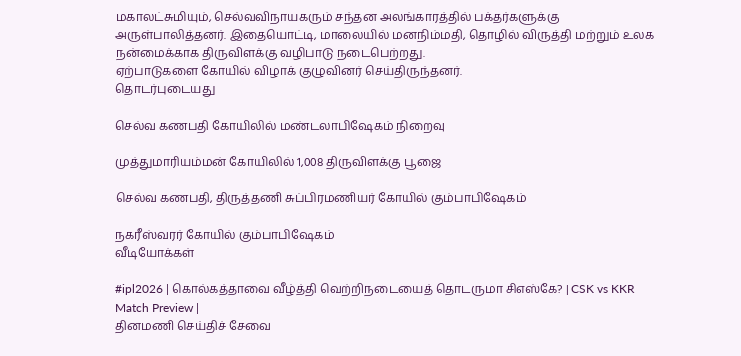மகாலட்சுமியும், செல்வவிநாயகரும் சந்தன அலங்காரத்தில் பக்தர்களுக்கு அருள்பாலித்தனர். இதையொட்டி, மாலையில் மனநிம்மதி, தொழில் விருத்தி மற்றும் உலக நன்மைக்காக திருவிளக்கு வழிபாடு நடைபெற்றது.
ஏற்பாடுகளை கோயில் விழாக் குழுவினர் செய்திருந்தனர்.
தொடர்புடையது

செல்வ கணபதி கோயிலில் மண்டலாபிஷேகம் நிறைவு

முத்துமாரியம்மன் கோயிலில் 1,008 திருவிளக்கு பூஜை

செல்வ கணபதி, திருத்தணி சுப்பிரமணியர் கோயில் கும்பாபிஷேகம்

நகரீஸ்வரர் கோயில் கும்பாபிஷேகம்
வீடியோக்கள்

#ipl2026 | கொல்கத்தாவை வீழ்த்தி வெற்றிநடையைத் தொடருமா சிஎஸ்கே? | CSK vs KKR Match Preview |
தினமணி செய்திச் சேவை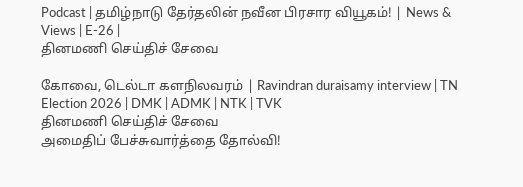Podcast | தமிழ்நாடு தேர்தலின் நவீன பிரசார வியூகம்! | News & Views | E-26 |
தினமணி செய்திச் சேவை

கோவை, டெல்டா களநிலவரம் | Ravindran duraisamy interview | TN Election 2026 | DMK | ADMK | NTK | TVK
தினமணி செய்திச் சேவை
அமைதிப் பேச்சுவார்த்தை தோல்வி!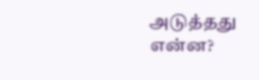அடுத்தது என்ன?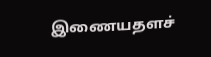இணையதளச்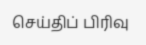செய்திப் பிரிவு